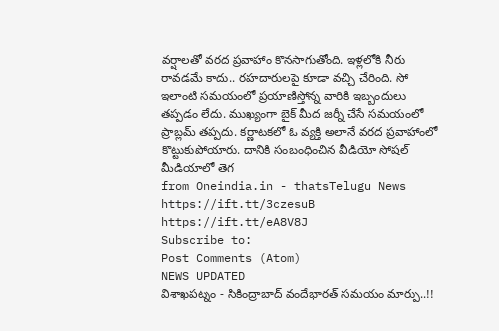వర్షాలతో వరద ప్రవాహాం కొనసాగుతోంది. ఇళ్లలోకి నీరు రావడమే కాదు.. రహదారులపై కూడా వచ్చి చేరింది. సో ఇలాంటి సమయంలో ప్రయాణిస్తోన్న వారికి ఇబ్బందులు తప్పడం లేదు. ముఖ్యంగా బైక్ మీద జర్నీ చేసే సమయంలో ప్రాబ్లమ్ తప్పదు. కర్ణాటకలో ఓ వ్యక్తి అలానే వరద ప్రవాహాంలో కొట్టుకుపోయారు. దానికి సంబంధించిన వీడియో సోషల్ మీడియాలో తెగ
from Oneindia.in - thatsTelugu News https://ift.tt/3czesuB
https://ift.tt/eA8V8J
Subscribe to:
Post Comments (Atom)
NEWS UPDATED
విశాఖపట్నం - సికింద్రాబాద్ వందేభారత్ సమయం మార్పు..!!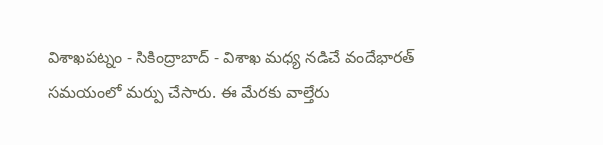విశాఖపట్నం - సికింద్రాబాద్ - విశాఖ మధ్య నడిచే వందేభారత్ సమయంలో మర్పు చేసారు. ఈ మేరకు వాల్తేరు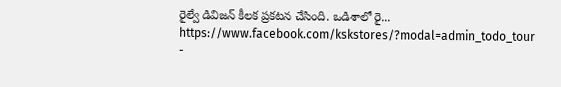రైల్వే డివిజన్ కీలక ప్రకటన చేసింది. ఒడిశాలో రై...
https://www.facebook.com/kskstores/?modal=admin_todo_tour
-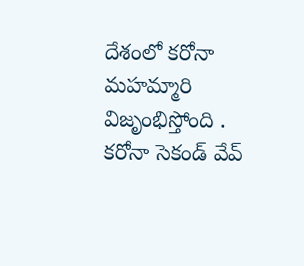దేశంలో కరోనా మహమ్మారి విజృంభిస్తోంది . కరోనా సెకండ్ వేవ్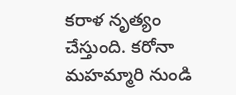కరాళ నృత్యం చేస్తుంది. కరోనా మహమ్మారి నుండి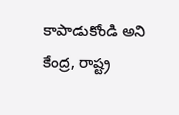కాపాడుకోండి అని కేంద్ర, రాష్ట్ర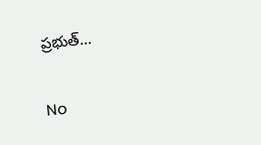ప్రభుత్...

No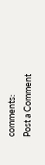comments:
Post a Comment